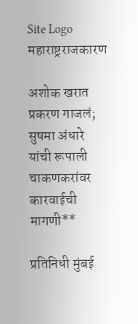Site Logo
महाराष्ट्रराजकारण

अशोक खरात प्रकरण गाजलं; सुषमा अंधारे यांची रूपाली चाकणकरांवर कारवाईची मागणी**

प्रतिनिधी मुंबई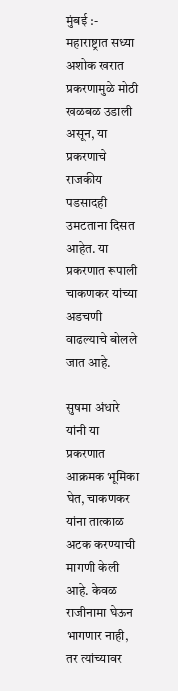मुंबई :- महाराष्ट्रात सध्या अशोक खरात प्रकरणामुळे मोठी खळबळ उडाली असून, या प्रकरणाचे राजकीय पडसादही उमटताना दिसत आहेत. या प्रकरणात रूपाली चाकणकर यांच्या अडचणी वाढल्याचे बोलले जात आहे.

सुषमा अंधारे यांनी या प्रकरणात आक्रमक भूमिका घेत, चाकणकर यांना तात्काळ अटक करण्याची मागणी केली आहे. केवळ राजीनामा घेऊन भागणार नाही, तर त्यांच्यावर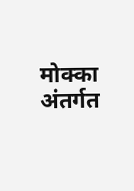मोक्का अंतर्गत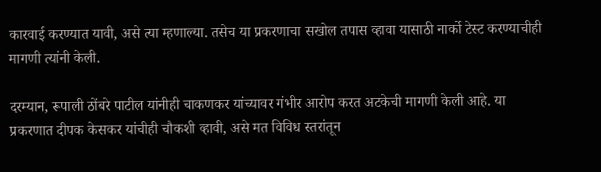कारवाई करण्यात यावी, असे त्या म्हणाल्या. तसेच या प्रकरणाचा सखोल तपास व्हावा यासाठी नार्को टेस्ट करण्याचीही मागणी त्यांनी केली.

दरम्यान, रूपाली ठोंबरे पाटील यांनीही चाकणकर यांच्यावर गंभीर आरोप करत अटकेची मागणी केली आहे. या प्रकरणात दीपक केसकर यांचीही चौकशी व्हावी, असे मत विविध स्तरांतून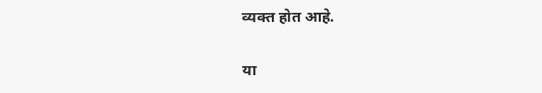व्यक्त होत आहे.

या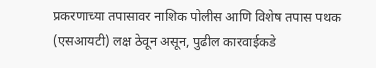प्रकरणाच्या तपासावर नाशिक पोलीस आणि विशेष तपास पथक (एसआयटी) लक्ष ठेवून असून, पुढील कारवाईकडे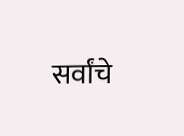सर्वांचे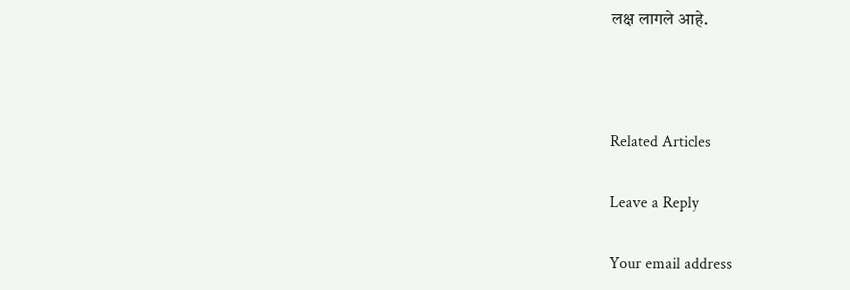लक्ष लागले आहे.



Related Articles

Leave a Reply

Your email address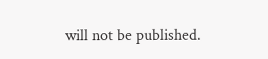will not be published.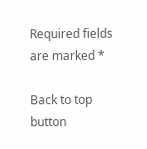Required fields are marked *

Back to top button